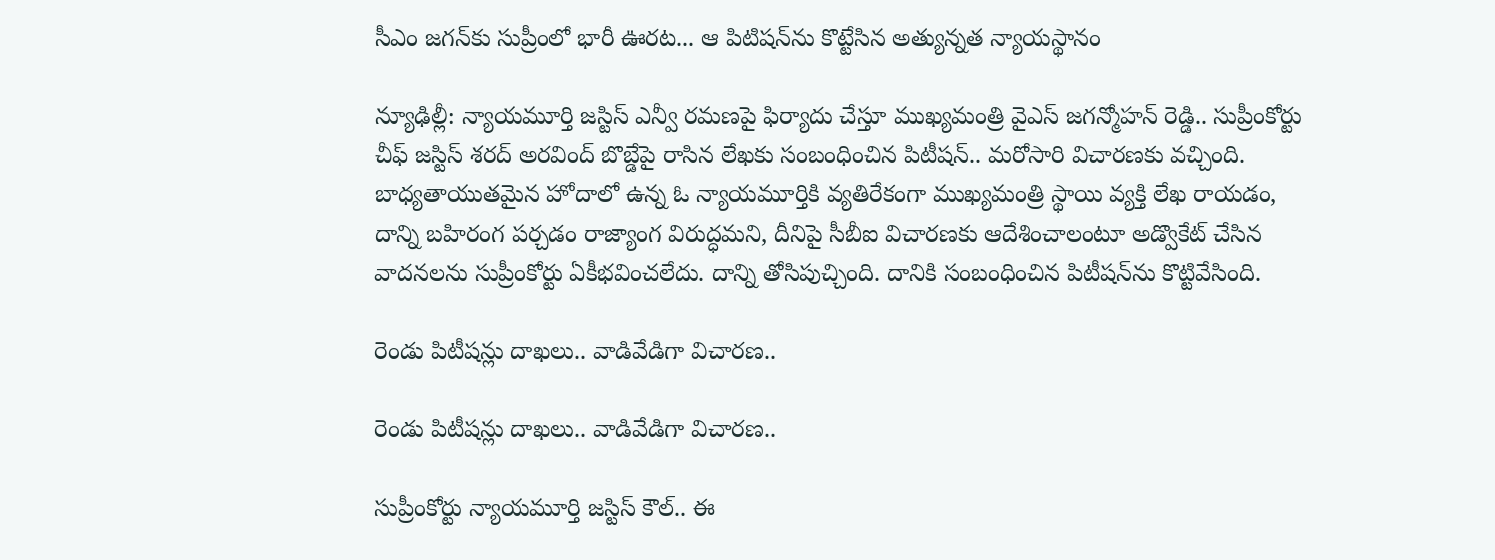సీఎం జగన్‌కు సుప్రీంలో భారీ ఊరట... ఆ పిటిషన్‌ను కొట్టేసిన అత్యున్నత న్యాయస్థానం

న్యూఢిల్లీ: న్యాయమూర్తి జస్టిస్ ఎన్వీ రమణపై ఫిర్యాదు చేస్తూ ముఖ్యమంత్రి వైఎస్ జగన్మోహన్ రెడ్డి.. సుప్రీంకోర్టు చీఫ్ జస్టిస్ శరద్ అరవింద్ బొబ్డేపై రాసిన లేఖకు సంబంధించిన పిటీషన్.. మరోసారి విచారణకు వచ్చింది. బాధ్యతాయుతమైన హోదాలో ఉన్న ఓ న్యాయమూర్తికి వ్యతిరేకంగా ముఖ్యమంత్రి స్థాయి వ్యక్తి లేఖ రాయడం, దాన్ని బహిరంగ పర్చడం రాజ్యాంగ విరుద్ధమని, దీనిపై సీబీఐ విచారణకు ఆదేశించాలంటూ అడ్వొకేట్ చేసిన వాదనలను సుప్రీంకోర్టు ఏకీభవించలేదు. దాన్ని తోసిపుచ్చింది. దానికి సంబంధించిన పిటీషన్‌ను కొట్టివేసింది.

రెండు పిటీషన్లు దాఖలు.. వాడివేడిగా విచారణ..

రెండు పిటీషన్లు దాఖలు.. వాడివేడిగా విచారణ..

సుప్రీంకోర్టు న్యాయమూర్తి జస్టిస్ కౌల్.. ఈ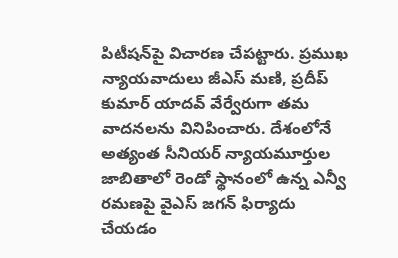పిటీషన్‌పై విచారణ చేపట్టారు. ప్రముఖ న్యాయవాదులు జీఎస్ మణి, ప్రదీప్ కుమార్ యాదవ్ వేర్వేరుగా తమ వాదనలను వినిపించారు. దేశంలోనే అత్యంత సీనియర్ న్యాయమూర్తుల జాబితాలో రెండో స్థానంలో ఉన్న ఎన్వీ రమణపై వైఎస్ జగన్ ఫిర్యాదు చేయడం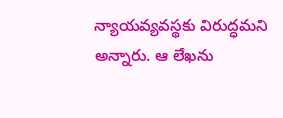న్యాయవ్యవస్థకు విరుద్ధమని అన్నారు. ఆ లేఖను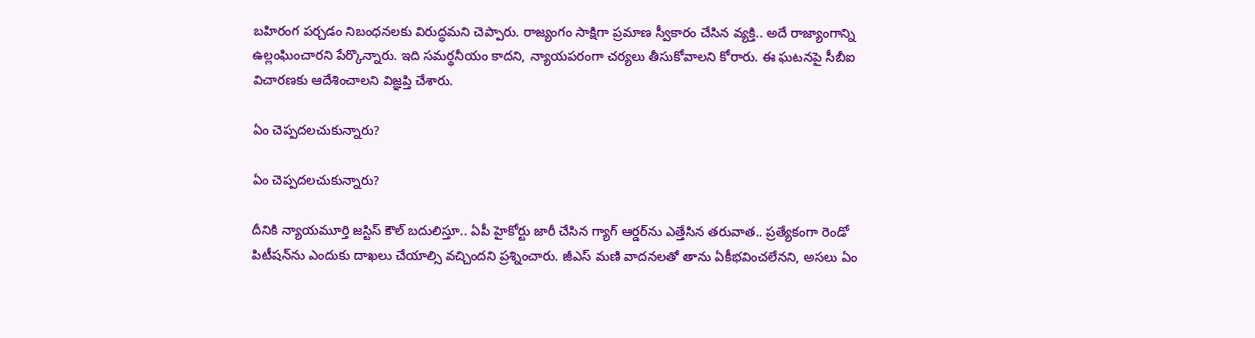బహిరంగ పర్చడం నిబంధనలకు విరుద్ధమని చెప్పారు. రాజ్యంగం సాక్షిగా ప్రమాణ స్వీకారం చేసిన వ్యక్తి.. అదే రాజ్యాంగాన్ని ఉల్లంఘించారని పేర్కొన్నారు. ఇది సమర్థనీయం కాదని, న్యాయపరంగా చర్యలు తీసుకోవాలని కోరారు. ఈ ఘటనపై సీబీఐ విచారణకు ఆదేశించాలని విజ్ఞప్తి చేశారు.

ఏం చెప్పదలచుకున్నారు?

ఏం చెప్పదలచుకున్నారు?

దీనికి న్యాయమూర్తి జస్టిస్ కౌల్ బదులిస్తూ.. ఏపీ హైకోర్టు జారీ చేసిన గ్యాగ్ ఆర్డర్‌ను ఎత్తేసిన తరువాత.. ప్రత్యేకంగా రెండో పిటీషన్‌ను ఎందుకు దాఖలు చేయాల్సి వచ్చిందని ప్రశ్నించారు. జీఎస్ మణి వాదనలతో తాను ఏకీభవించలేనని, అసలు ఏం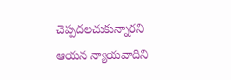చెప్పదలచుకున్నారని ఆయన న్యాయవాదిని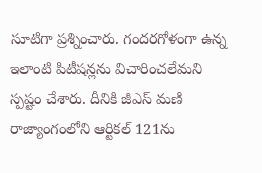సూటిగా ప్రశ్నించారు. గందరగోళంగా ఉన్న ఇలాంటి పిటీషన్లను విచారించలేమని స్పష్టం చేశారు. దీనికి జీఎస్ మణి రాజ్యాంగంలోని ఆర్టికల్ 121ను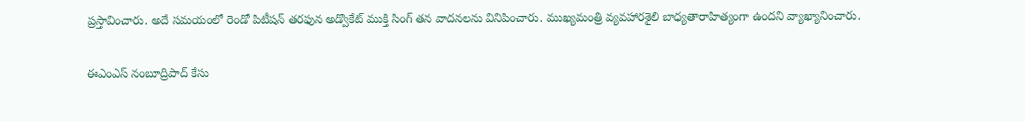ప్రస్తావించారు. అదే సమయంలో రెండో పిటీషన్‌ తరఫున అడ్వొకేట్ ముక్తి సింగ్ తన వాదనలను వినిపించారు. ముఖ్యమంత్రి వ్యవహారశైలి బాధ్యతారాహిత్యంగా ఉందని వ్యాఖ్యానించారు.

ఈఎంఎస్ నంబూద్రిపాద్ కేసు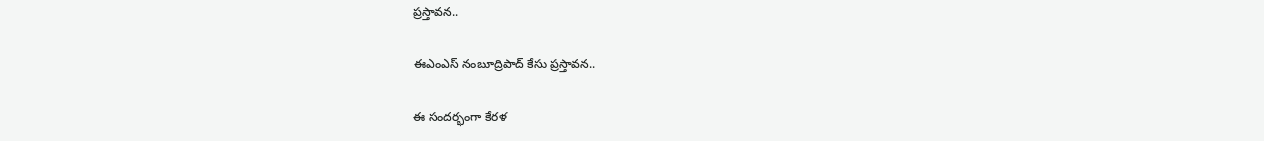ప్రస్తావన..

ఈఎంఎస్ నంబూద్రిపాద్ కేసు ప్రస్తావన..

ఈ సందర్భంగా కేరళ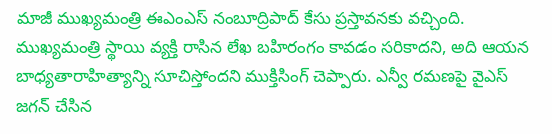మాజీ ముఖ్యమంత్రి ఈఎంఎస్ నంబూద్రిపాద్ కేసు ప్రస్తావనకు వచ్చింది. ముఖ్యమంత్రి స్థాయి వ్యక్తి రాసిన లేఖ బహిరంగం కావడం సరికాదని, అది ఆయన బాధ్యతారాహిత్యాన్ని సూచిస్తోందని ముక్తిసింగ్ చెప్పారు. ఎన్వీ రమణపై వైఎస్ జగన్ చేసిన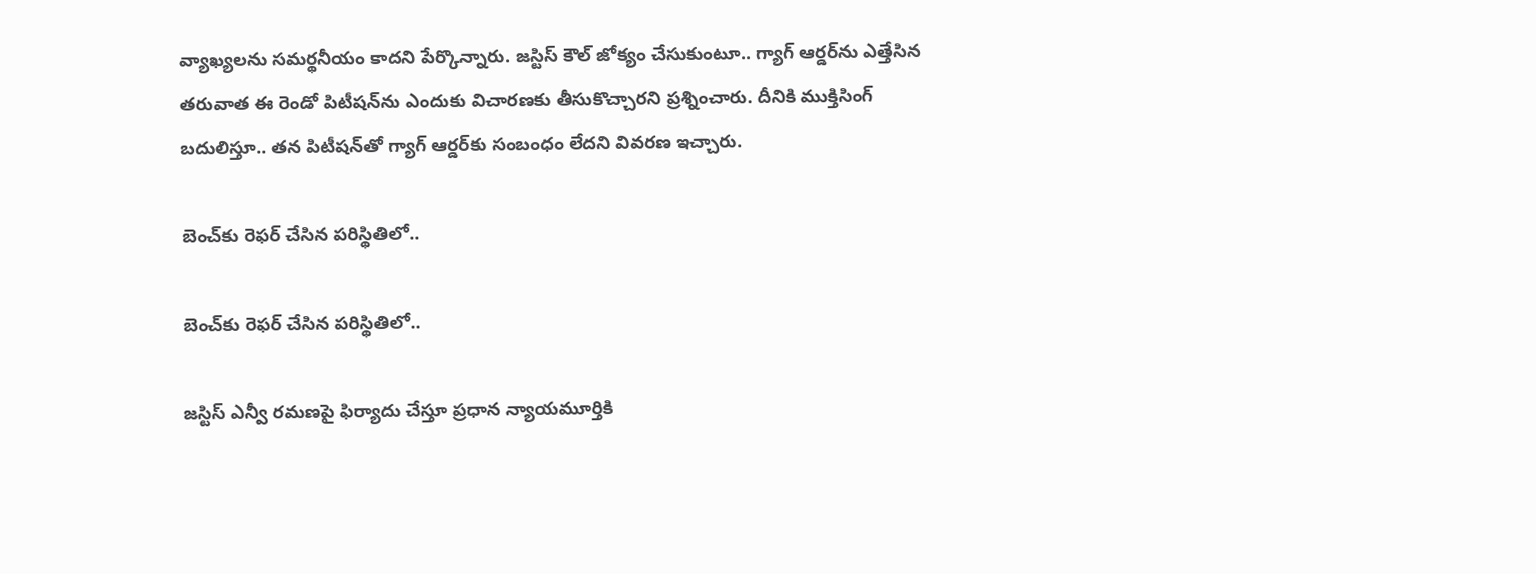వ్యాఖ్యలను సమర్థనీయం కాదని పేర్కొన్నారు. జస్టిస్ కౌల్ జోక్యం చేసుకుంటూ.. గ్యాగ్ ఆర్డర్‌ను ఎత్తేసిన తరువాత ఈ రెండో పిటీషన్‌ను ఎందుకు విచారణకు తీసుకొచ్చారని ప్రశ్నించారు. దీనికి ముక్తిసింగ్ బదులిస్తూ.. తన పిటీషన్‌తో గ్యాగ్ ఆర్డర్‌కు సంబంధం లేదని వివరణ ఇచ్చారు.

బెంచ్‌కు రెఫర్ చేసిన పరిస్థితిలో..

బెంచ్‌కు రెఫర్ చేసిన పరిస్థితిలో..

జస్టిస్ ఎన్వీ రమణపై ఫిర్యాదు చేస్తూ ప్రధాన న్యాయమూర్తికి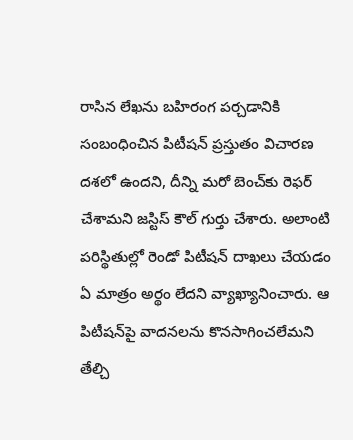రాసిన లేఖను బహిరంగ పర్చడానికి సంబంధించిన పిటీషన్ ప్రస్తుతం విచారణ దశలో ఉందని, దీన్ని మరో బెంచ్‌కు రెఫర్ చేశామని జస్టిస్ కౌల్ గుర్తు చేశారు. అలాంటి పరిస్థితుల్లో రెండో పిటీషన్ దాఖలు చేయడం ఏ మాత్రం అర్థం లేదని వ్యాఖ్యానించారు. ఆ పిటీషన్‌పై వాదనలను కొనసాగించలేమని తేల్చి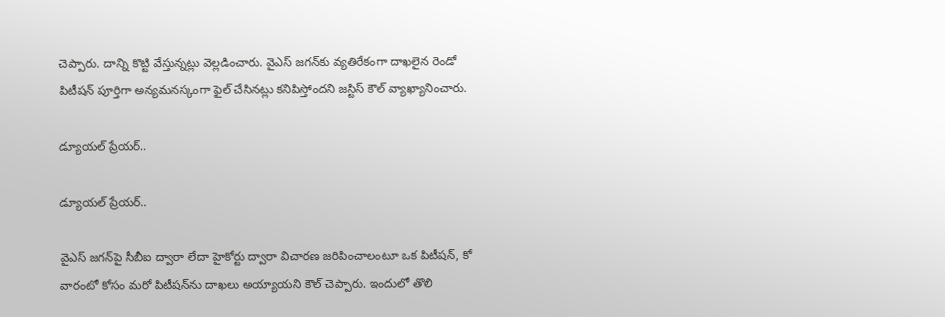చెప్పారు. దాన్ని కొట్టి వేస్తున్నట్లు వెల్లడించారు. వైఎస్ జగన్‌కు వ్యతిరేకంగా దాఖలైన రెండో పిటీషన్ పూర్తిగా అన్యమనస్కంగా ఫైల్ చేసినట్లు కనిపిస్తోందని జస్టిస్ కౌల్ వ్యాఖ్యానించారు.

డ్యూయల్ ప్రేయర్..

డ్యూయల్ ప్రేయర్..

వైఎస్ జగన్‌పై సీబీఐ ద్వారా లేదా హైకోర్టు ద్వారా విచారణ జరిపించాలంటూ ఒక పిటీషన్, కో వారంటో కోసం మరో పిటీషన్‌ను దాఖలు అయ్యాయని కౌల్ చెప్పారు. ఇందులో తొలి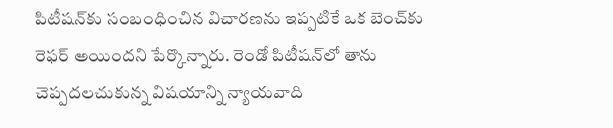పిటీషన్‌కు సంబంధించిన విచారణను ఇప్పటికే ఒక బెంచ్‌కు రెఫర్ అయిందని పేర్కొన్నారు. రెండో పిటీషన్‌లో తాను చెప్పదలచుకున్న విషయాన్ని న్యాయవాది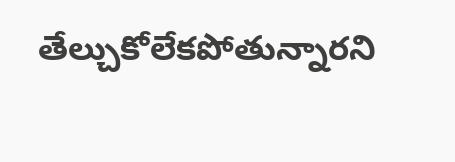తేల్చుకోలేకపోతున్నారని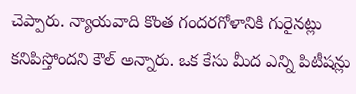చెప్పారు. న్యాయవాది కొంత గందరగోళానికి గురైనట్లు కనిపిస్తోందని కౌల్ అన్నారు. ఒక కేసు మీద ఎన్ని పిటీషన్లు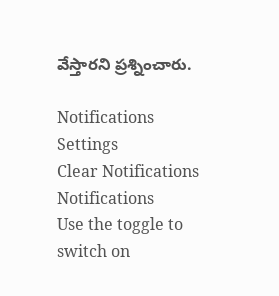వేస్తారని ప్రశ్నించారు.

Notifications
Settings
Clear Notifications
Notifications
Use the toggle to switch on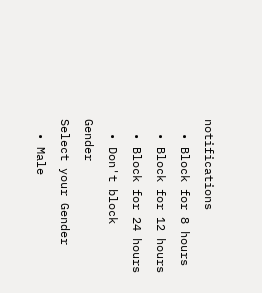notifications
  • Block for 8 hours
  • Block for 12 hours
  • Block for 24 hours
  • Don't block
Gender
Select your Gender
  • Male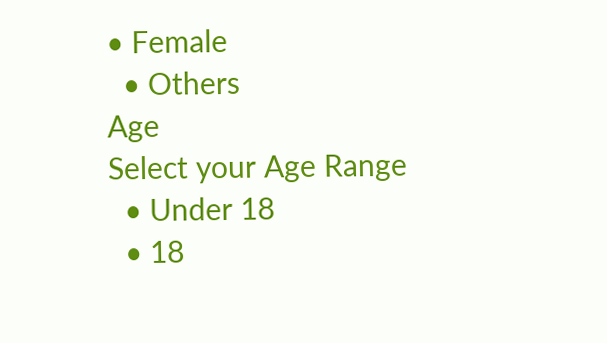• Female
  • Others
Age
Select your Age Range
  • Under 18
  • 18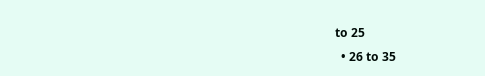to 25
  • 26 to 35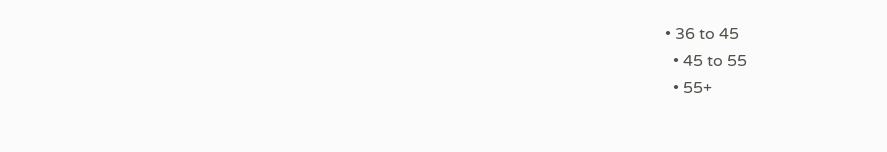• 36 to 45
  • 45 to 55
  • 55+